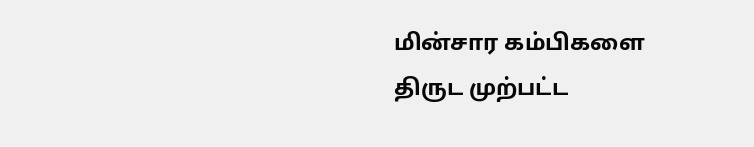மின்சார கம்பிகளை திருட முற்பட்ட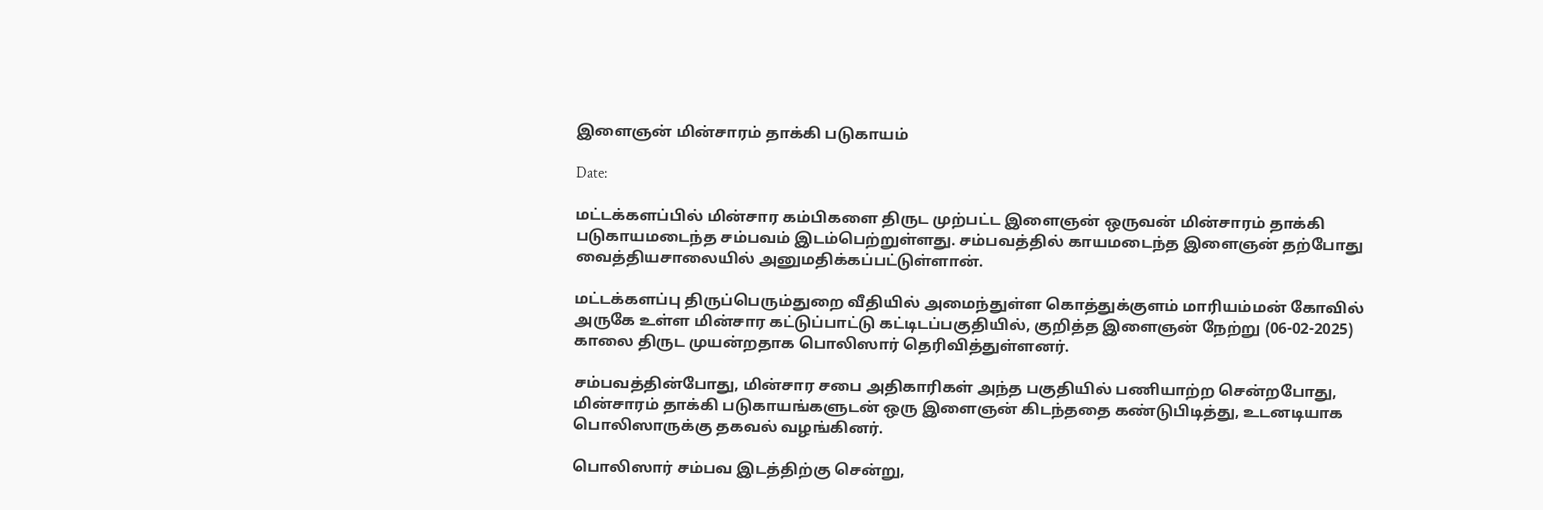இளைஞன் மின்சாரம் தாக்கி படுகாயம்

Date:

மட்டக்களப்பில் மின்சார கம்பிகளை திருட முற்பட்ட இளைஞன் ஒருவன் மின்சாரம் தாக்கி படுகாயமடைந்த சம்பவம் இடம்பெற்றுள்ளது. சம்பவத்தில் காயமடைந்த இளைஞன் தற்போது வைத்தியசாலையில் அனுமதிக்கப்பட்டுள்ளான்.

மட்டக்களப்பு திருப்பெரும்துறை வீதியில் அமைந்துள்ள கொத்துக்குளம் மாரியம்மன் கோவில் அருகே உள்ள மின்சார கட்டுப்பாட்டு கட்டிடப்பகுதியில், குறித்த இளைஞன் நேற்று (06-02-2025) காலை திருட முயன்றதாக பொலிஸார் தெரிவித்துள்ளனர்.

சம்பவத்தின்போது, மின்சார சபை அதிகாரிகள் அந்த பகுதியில் பணியாற்ற சென்றபோது, மின்சாரம் தாக்கி படுகாயங்களுடன் ஒரு இளைஞன் கிடந்ததை கண்டுபிடித்து, உடனடியாக பொலிஸாருக்கு தகவல் வழங்கினர்.

பொலிஸார் சம்பவ இடத்திற்கு சென்று,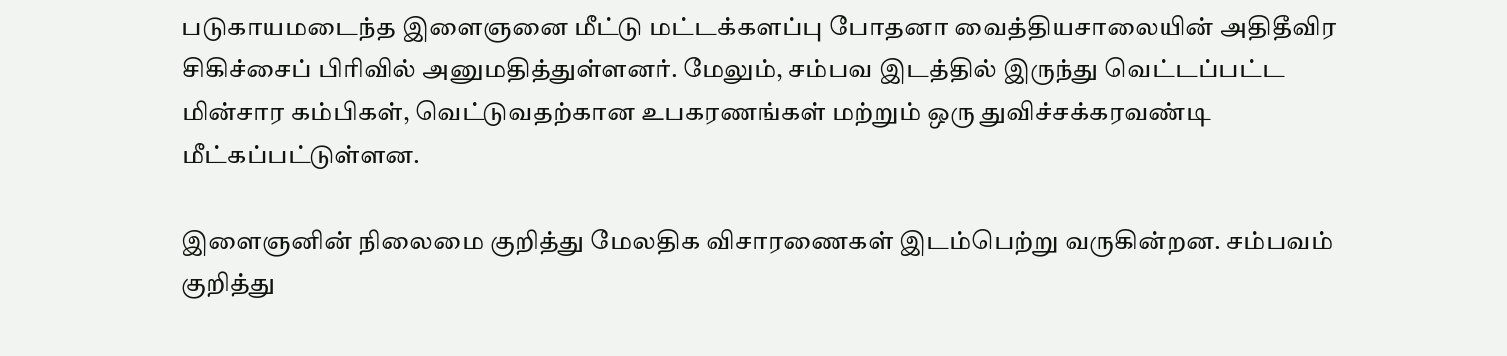படுகாயமடைந்த இளைஞனை மீட்டு மட்டக்களப்பு போதனா வைத்தியசாலையின் அதிதீவிர சிகிச்சைப் பிரிவில் அனுமதித்துள்ளனர். மேலும், சம்பவ இடத்தில் இருந்து வெட்டப்பட்ட மின்சார கம்பிகள், வெட்டுவதற்கான உபகரணங்கள் மற்றும் ஒரு துவிச்சக்கரவண்டி மீட்கப்பட்டுள்ளன.

இளைஞனின் நிலைமை குறித்து மேலதிக விசாரணைகள் இடம்பெற்று வருகின்றன. சம்பவம் குறித்து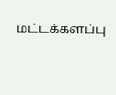மட்டக்களப்பு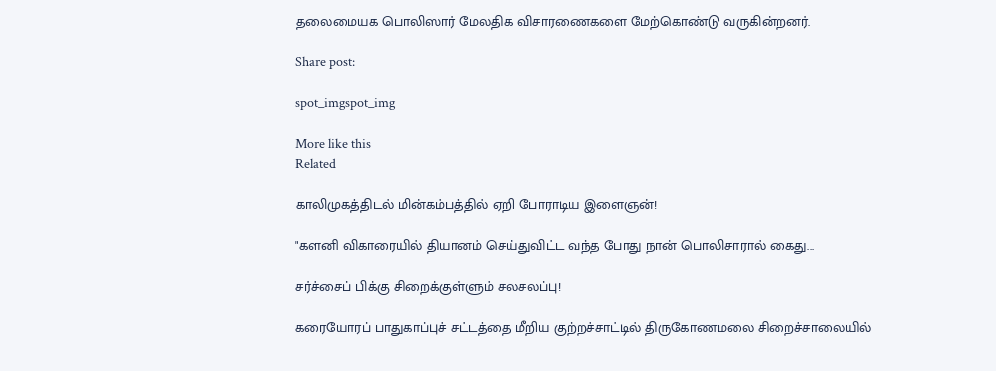தலைமையக பொலிஸார் மேலதிக விசாரணைகளை மேற்கொண்டு வருகின்றனர்.

Share post:

spot_imgspot_img

More like this
Related

காலிமுகத்திடல் மின்கம்பத்தில் ஏறி போராடிய இளைஞன்!

"களனி விகாரையில் தியானம் செய்துவிட்ட வந்த போது நான் பொலிசாரால் கைது...

சர்ச்சைப் பிக்கு சிறைக்குள்ளும் சலசலப்பு!

கரையோரப் பாதுகாப்புச் சட்டத்தை மீறிய குற்றச்சாட்டில் திருகோணமலை சிறைச்சாலையில்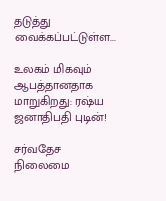தடுத்து வைக்கப்பட்டுள்ள...

உலகம் மிகவும் ஆபத்தானதாக மாறுகிறது: ரஷ்ய ஜனாதிபதி புடின்!

சர்வதேச நிலைமை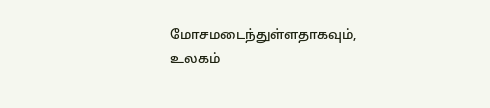மோசமடைந்துள்ளதாகவும், உலகம்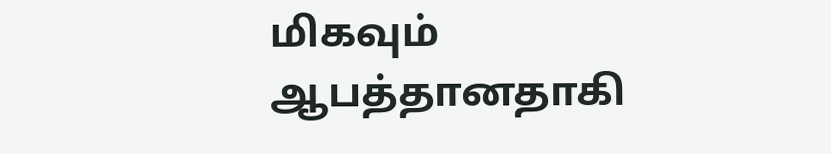மிகவும் ஆபத்தானதாகி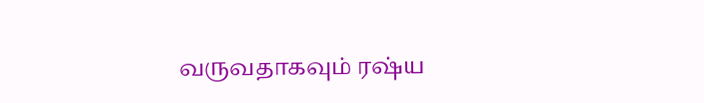வருவதாகவும் ரஷ்ய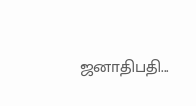ஜனாதிபதி...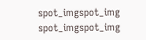spot_imgspot_img
spot_imgspot_img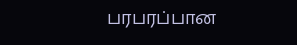பரபரப்பான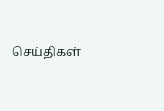செய்திகள்